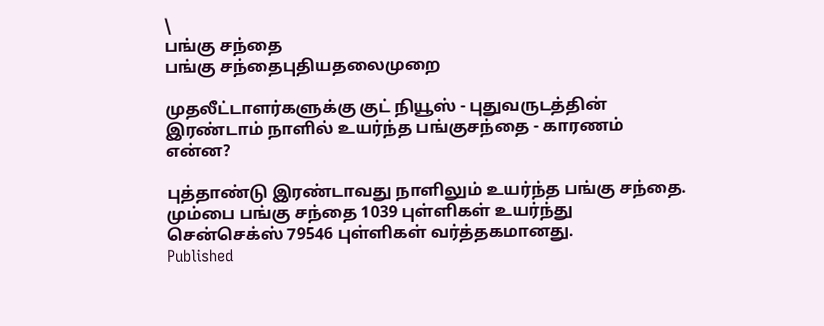\
பங்கு சந்தை
பங்கு சந்தைபுதியதலைமுறை

முதலீட்டாளர்களுக்கு குட் நியூஸ் - புதுவருடத்தின் இரண்டாம் நாளில் உயர்ந்த பங்குசந்தை - காரணம் என்ன?

புத்தாண்டு இரண்டாவது நாளிலும் உயர்ந்த பங்கு சந்தை. மும்பை பங்கு சந்தை 1039 புள்ளிகள் உயர்ந்து சென்செக்ஸ் 79546 புள்ளிகள் வர்த்தகமானது.
Published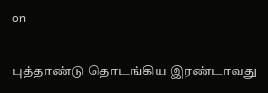on

புத்தாண்டு தொடங்கிய இரண்டாவது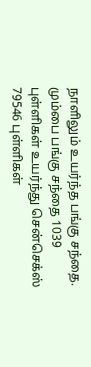நாளிலும் உயர்ந்த பங்கு சந்தை. மும்பை பங்கு சந்தை 1039 புள்ளிகள் உயர்ந்து சென்செக்ஸ் 79546 புள்ளிகள்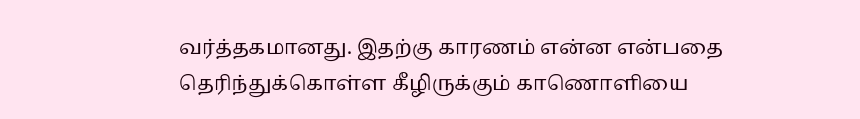வர்த்தகமானது. இதற்கு காரணம் என்ன என்பதை தெரிந்துக்கொள்ள கீழிருக்கும் காணொளியை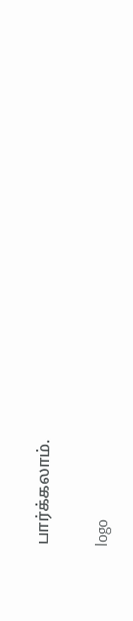பார்க்கலாம்.

logo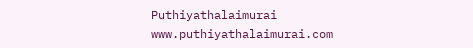Puthiyathalaimurai
www.puthiyathalaimurai.com